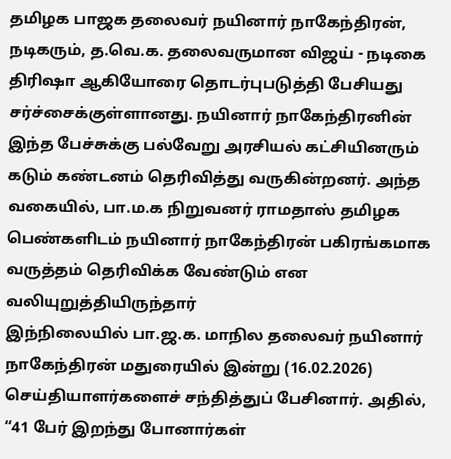தமிழக பாஜக தலைவர் நயினார் நாகேந்திரன், நடிகரும், த.வெ.க. தலைவருமான விஜய் - நடிகை திரிஷா ஆகியோரை தொடர்புபடுத்தி பேசியது சர்ச்சைக்குள்ளானது. நயினார் நாகேந்திரனின் இந்த பேச்சுக்கு பல்வேறு அரசியல் கட்சியினரும் கடும் கண்டனம் தெரிவித்து வருகின்றனர். அந்த வகையில், பா.ம.க நிறுவனர் ராமதாஸ் தமிழக பெண்களிடம் நயினார் நாகேந்திரன் பகிரங்கமாக வருத்தம் தெரிவிக்க வேண்டும் என வலியுறுத்தியிருந்தார்
இந்நிலையில் பா.ஜ.க. மாநில தலைவர் நயினார் நாகேந்திரன் மதுரையில் இன்று (16.02.2026) செய்தியாளர்களைச் சந்தித்துப் பேசினார். அதில், “41 பேர் இறந்து போனார்கள்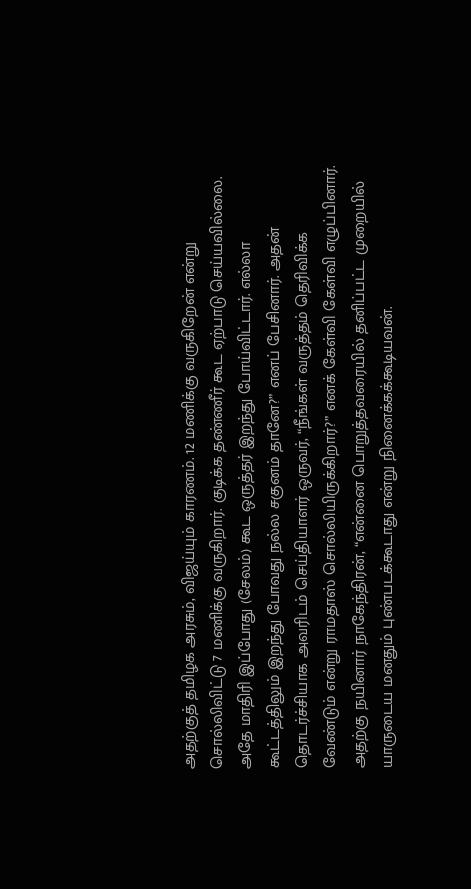அதற்குத் தமிழக அரசும், விஜய்யும் காரணம். 12 மணிக்கு வருகிறேன் என்று சொல்லிவிட்டு 7 மணிக்கு வருகிறார். குடிக்க தண்ணீர் கூட ஏற்பாடு செய்யவில்லை. அதே மாதிரி இப்போது (சேலம்) கூட ஒருத்தர் இறந்து போய்விட்டார். எல்லா கூட்டத்திலும் இறந்து போவது நல்ல சகுனம் தானே?” எனப் பேசினார். அதன் தொடர்ச்சியாக அவரிடம் செய்தியாளர் ஒருவர், “நீங்கள் வருத்தம் தெரிவிக்க வேண்டும் என்று ராமதாஸ் சொல்லியிருக்கிறார்?” எனக் கேள்வி கேள்வி எழுப்பினார். அதற்கு நயினார் நாகேந்திரன், “என்னை பொறுத்தவரையில் தனிப்பட்ட முறையில் யாருடைய மனதும் புண்படக்கூடாது என்று நினைக்கக்கூடியவன்.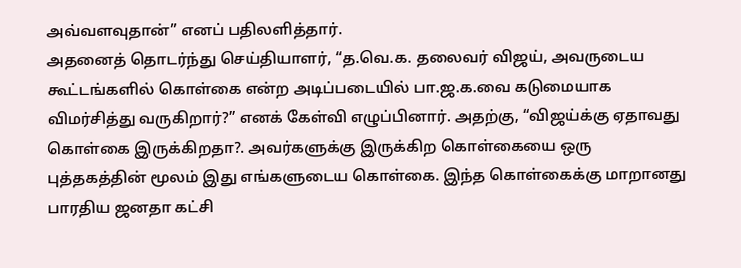அவ்வளவுதான்” எனப் பதிலளித்தார்.
அதனைத் தொடர்ந்து செய்தியாளர், “த.வெ.க. தலைவர் விஜய், அவருடைய கூட்டங்களில் கொள்கை என்ற அடிப்படையில் பா.ஜ.க.வை கடுமையாக விமர்சித்து வருகிறார்?” எனக் கேள்வி எழுப்பினார். அதற்கு, “விஜய்க்கு ஏதாவது கொள்கை இருக்கிறதா?. அவர்களுக்கு இருக்கிற கொள்கையை ஒரு புத்தகத்தின் மூலம் இது எங்களுடைய கொள்கை. இந்த கொள்கைக்கு மாறானது பாரதிய ஜனதா கட்சி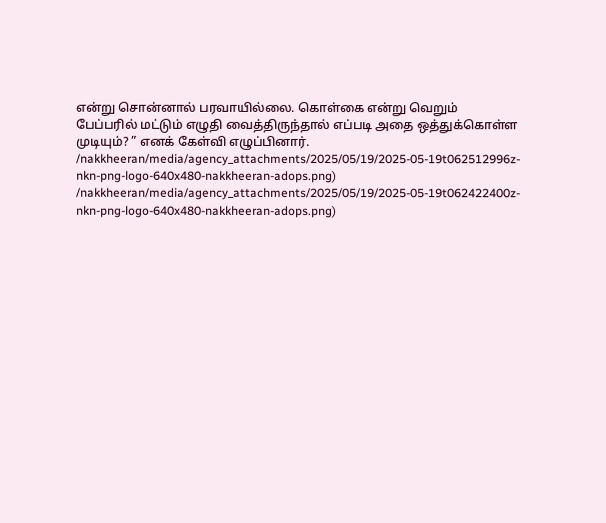என்று சொன்னால் பரவாயில்லை. கொள்கை என்று வெறும் பேப்பரில் மட்டும் எழுதி வைத்திருந்தால் எப்படி அதை ஒத்துக்கொள்ள முடியும்? ” எனக் கேள்வி எழுப்பினார்.
/nakkheeran/media/agency_attachments/2025/05/19/2025-05-19t062512996z-nkn-png-logo-640x480-nakkheeran-adops.png)
/nakkheeran/media/agency_attachments/2025/05/19/2025-05-19t062422400z-nkn-png-logo-640x480-nakkheeran-adops.png)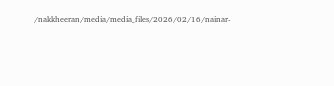/nakkheeran/media/media_files/2026/02/16/nainar-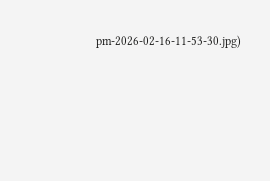pm-2026-02-16-11-53-30.jpg)